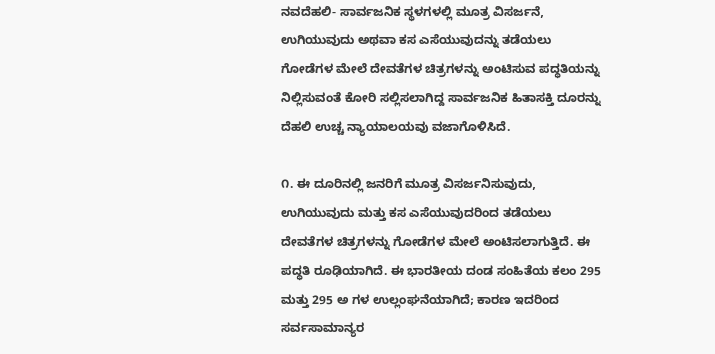ನವದೆಹಲಿ- ಸಾರ್ವಜನಿಕ ಸ್ಥಳಗಳಲ್ಲಿ ಮೂತ್ರ ವಿಸರ್ಜನೆ, ಉಗಿಯುವುದು ಅಥವಾ ಕಸ ಎಸೆಯುವುದನ್ನು ತಡೆಯಲು ಗೋಡೆಗಳ ಮೇಲೆ ದೇವತೆಗಳ ಚಿತ್ರಗಳನ್ನು ಅಂಟಿಸುವ ಪದ್ಧತಿಯನ್ನು ನಿಲ್ಲಿಸುವಂತೆ ಕೋರಿ ಸಲ್ಲಿಸಲಾಗಿದ್ದ ಸಾರ್ವಜನಿಕ ಹಿತಾಸಕ್ತಿ ದೂರನ್ನು ದೆಹಲಿ ಉಚ್ಚ ನ್ಯಾಯಾಲಯವು ವಜಾಗೊಳಿಸಿದೆ.

೧. ಈ ದೂರಿನಲ್ಲಿ ಜನರಿಗೆ ಮೂತ್ರ ವಿಸರ್ಜನಿಸುವುದು, ಉಗಿಯುವುದು ಮತ್ತು ಕಸ ಎಸೆಯುವುದರಿಂದ ತಡೆಯಲು ದೇವತೆಗಳ ಚಿತ್ರಗಳನ್ನು ಗೋಡೆಗಳ ಮೇಲೆ ಅಂಟಿಸಲಾಗುತ್ತಿದೆ. ಈ ಪದ್ಧತಿ ರೂಢಿಯಾಗಿದೆ. ಈ ಭಾರತೀಯ ದಂಡ ಸಂಹಿತೆಯ ಕಲಂ 295 ಮತ್ತು 295 ಅ ಗಳ ಉಲ್ಲಂಘನೆಯಾಗಿದೆ; ಕಾರಣ ಇದರಿಂದ ಸರ್ವಸಾಮಾನ್ಯರ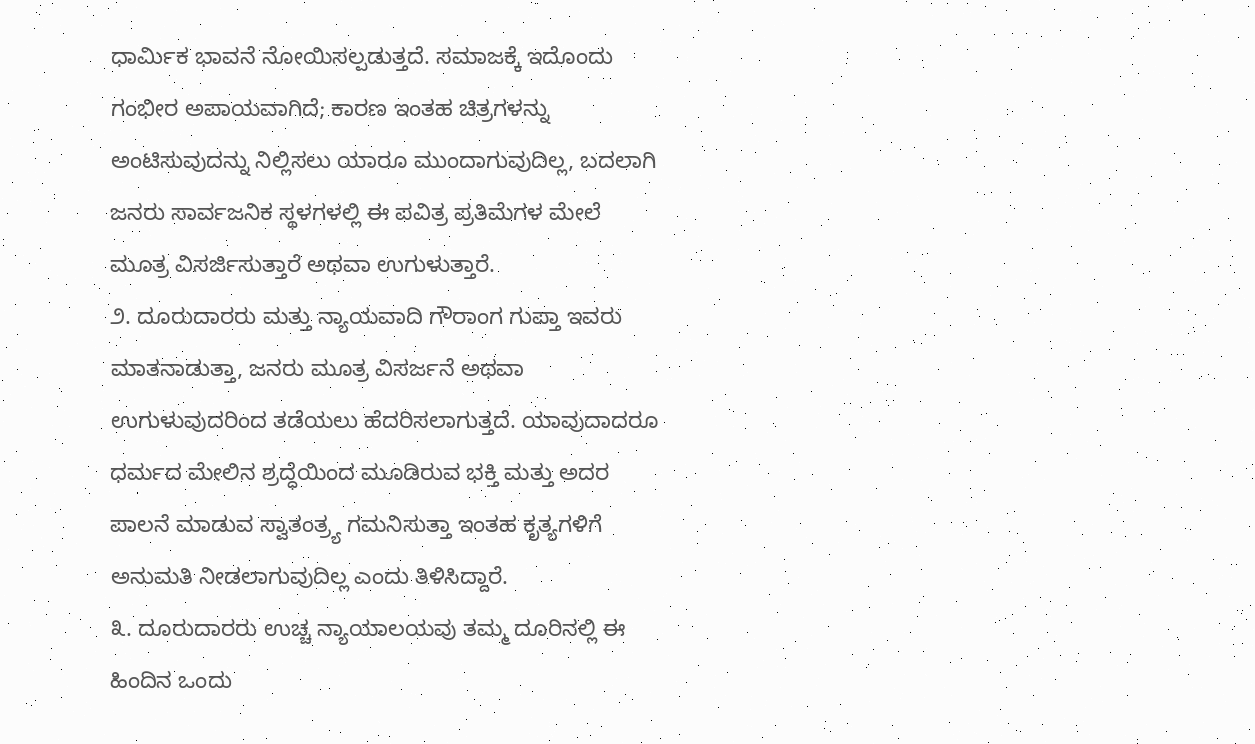ಧಾರ್ಮಿಕ ಭಾವನೆ ನೋಯಿಸಲ್ಪಡುತ್ತದೆ. ಸಮಾಜಕ್ಕೆ ಇದೊಂದು ಗಂಭೀರ ಅಪಾಯವಾಗಿದೆ; ಕಾರಣ ಇಂತಹ ಚಿತ್ರಗಳನ್ನು ಅಂಟಿಸುವುದನ್ನು ನಿಲ್ಲಿಸಲು ಯಾರೂ ಮುಂದಾಗುವುದಿಲ್ಲ, ಬದಲಾಗಿ ಜನರು ಸಾರ್ವಜನಿಕ ಸ್ಥಳಗಳಲ್ಲಿ ಈ ಪವಿತ್ರ ಪ್ರತಿಮೆಗಳ ಮೇಲೆ ಮೂತ್ರ ವಿಸರ್ಜಿಸುತ್ತಾರೆ ಅಥವಾ ಉಗುಳುತ್ತಾರೆ.
೨. ದೂರುದಾರರು ಮತ್ತು ನ್ಯಾಯವಾದಿ ಗೌರಾಂಗ ಗುಪ್ತಾ ಇವರು ಮಾತನಾಡುತ್ತಾ, ಜನರು ಮೂತ್ರ ವಿಸರ್ಜನೆ ಅಥವಾ ಉಗುಳುವುದರಿಂದ ತಡೆಯಲು ಹೆದರಿಸಲಾಗುತ್ತದೆ. ಯಾವುದಾದರೂ ಧರ್ಮದ ಮೇಲಿನ ಶ್ರದ್ಧೆಯಿಂದ ಮೂಡಿರುವ ಭಕ್ತಿ ಮತ್ತು ಅದರ ಪಾಲನೆ ಮಾಡುವ ಸ್ವಾತಂತ್ರ್ಯ ಗಮನಿಸುತ್ತಾ ಇಂತಹ ಕೃತ್ಯಗಳಿಗೆ ಅನುಮತಿ ನೀಡಲಾಗುವುದಿಲ್ಲ ಎಂದು ತಿಳಿಸಿದ್ದಾರೆ.
೩. ದೂರುದಾರರು ಉಚ್ಚ ನ್ಯಾಯಾಲಯವು ತಮ್ಮ ದೂರಿನಲ್ಲಿ ಈ ಹಿಂದಿನ ಒಂದು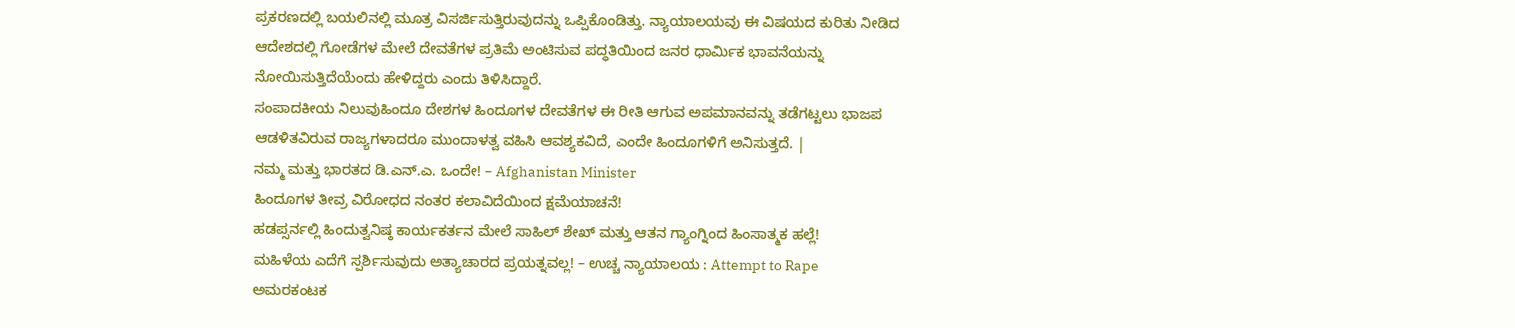ಪ್ರಕರಣದಲ್ಲಿ ಬಯಲಿನಲ್ಲಿ ಮೂತ್ರ ವಿಸರ್ಜಿಸುತ್ತಿರುವುದನ್ನು ಒಪ್ಪಿಕೊಂಡಿತ್ತು. ನ್ಯಾಯಾಲಯವು ಈ ವಿಷಯದ ಕುರಿತು ನೀಡಿದ ಆದೇಶದಲ್ಲಿ ಗೋಡೆಗಳ ಮೇಲೆ ದೇವತೆಗಳ ಪ್ರತಿಮೆ ಅಂಟಿಸುವ ಪದ್ಧತಿಯಿಂದ ಜನರ ಧಾರ್ಮಿಕ ಭಾವನೆಯನ್ನು ನೋಯಿಸುತ್ತಿದೆಯೆಂದು ಹೇಳಿದ್ದರು ಎಂದು ತಿಳಿಸಿದ್ದಾರೆ.
ಸಂಪಾದಕೀಯ ನಿಲುವುಹಿಂದೂ ದೇಶಗಳ ಹಿಂದೂಗಳ ದೇವತೆಗಳ ಈ ರೀತಿ ಆಗುವ ಅಪಮಾನವನ್ನು ತಡೆಗಟ್ಟಲು ಭಾಜಪ ಆಡಳಿತವಿರುವ ರಾಜ್ಯಗಳಾದರೂ ಮುಂದಾಳತ್ವ ವಹಿಸಿ ಆವಶ್ಯಕವಿದೆ, ಎಂದೇ ಹಿಂದೂಗಳಿಗೆ ಅನಿಸುತ್ತದೆ. |
ನಮ್ಮ ಮತ್ತು ಭಾರತದ ಡಿ.ಎನ್.ಎ. ಒಂದೇ! – Afghanistan Minister
ಹಿಂದೂಗಳ ತೀವ್ರ ವಿರೋಧದ ನಂತರ ಕಲಾವಿದೆಯಿಂದ ಕ್ಷಮೆಯಾಚನೆ!
ಹಡಪ್ಸರ್ನಲ್ಲಿ ಹಿಂದುತ್ವನಿಷ್ಠ ಕಾರ್ಯಕರ್ತನ ಮೇಲೆ ಸಾಹಿಲ್ ಶೇಖ್ ಮತ್ತು ಆತನ ಗ್ಯಾಂಗ್ನಿಂದ ಹಿಂಸಾತ್ಮಕ ಹಲ್ಲೆ!
ಮಹಿಳೆಯ ಎದೆಗೆ ಸ್ಪರ್ಶಿಸುವುದು ಅತ್ಯಾಚಾರದ ಪ್ರಯತ್ನವಲ್ಲ! – ಉಚ್ಚ ನ್ಯಾಯಾಲಯ : Attempt to Rape
ಅಮರಕಂಟಕ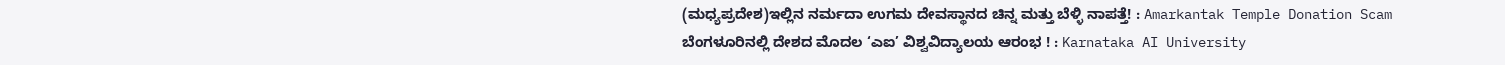(ಮಧ್ಯಪ್ರದೇಶ)ಇಲ್ಲಿನ ನರ್ಮದಾ ಉಗಮ ದೇವಸ್ಥಾನದ ಚಿನ್ನ ಮತ್ತು ಬೆಳ್ಳಿ ನಾಪತ್ತೆ! : Amarkantak Temple Donation Scam
ಬೆಂಗಳೂರಿನಲ್ಲಿ ದೇಶದ ಮೊದಲ ‘ಎಐ’ ವಿಶ್ವವಿದ್ಯಾಲಯ ಆರಂಭ ! : Karnataka AI University